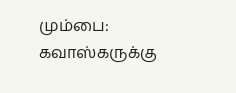மும்பை: கவாஸ்கருக்கு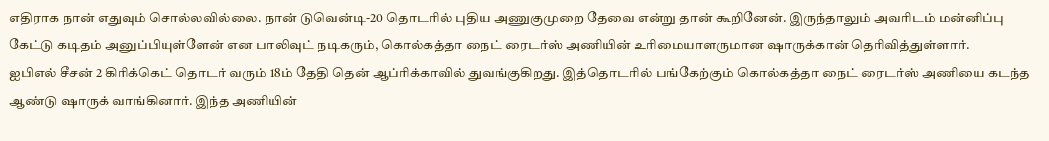எதிராக நான் எதுவும் சொல்லவில்லை. நான் டுவென்டி-20 தொடரில் புதிய அணுகுமுறை தேவை என்று தான் கூறினேன். இருந்தாலும் அவரிடம் மன்னிப்பு கேட்டு கடிதம் அனுப்பியுள்ளேன் என பாலிவுட் நடிகரும், கொல்கத்தா நைட் ரைடர்ஸ் அணியின் உரிமையாளருமான ஷாருக்கான் தெரிவித்துள்ளார்.
ஐபிஎல் சீசன் 2 கிரிக்கெட் தொடர் வரும் 18ம் தேதி தென் ஆப்ரிக்காவில் துவங்குகிறது. இத்தொடரில் பங்கேற்கும் கொல்கத்தா நைட் ரைடர்ஸ் அணியை கடந்த ஆண்டு ஷாருக் வாங்கினார். இந்த அணியின்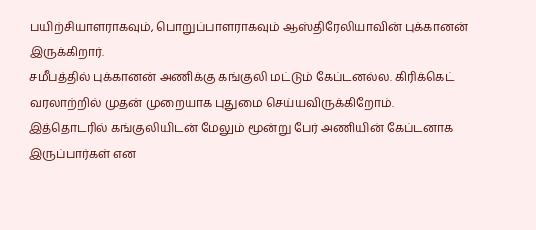பயிற்சியாளராகவும், பொறுப்பாளராகவும் ஆஸ்திரேலியாவின் புக்கானன் இருக்கிறார்.
சமீபத்தில் புக்கானன் அணிக்கு கங்குலி மட்டும் கேப்டனல்ல. கிரிக்கெட் வரலாற்றில் முதன் முறையாக புதுமை செய்யவிருக்கிறோம். இத்தொடரில் கங்குலியிடன் மேலும் மூன்று பேர் அணியின் கேப்டனாக இருப்பார்கள் என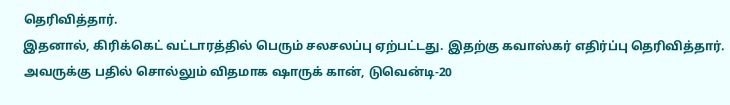தெரிவித்தார்.
இதனால், கிரிக்கெட் வட்டாரத்தில் பெரும் சலசலப்பு ஏற்பட்டது. இதற்கு கவாஸ்கர் எதிர்ப்பு தெரிவித்தார். அவருக்கு பதில் சொல்லும் விதமாக ஷாருக் கான், டுவென்டி-20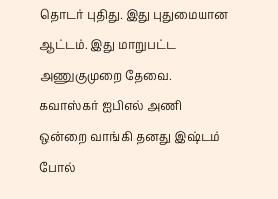தொடர் புதிது. இது புதுமையான ஆட்டம். இது மாறுபட்ட அணுகுமுறை தேவை. கவாஸ்கர் ஐபிஎல் அணி ஒன்றை வாங்கி தனது இஷ்டம் போல்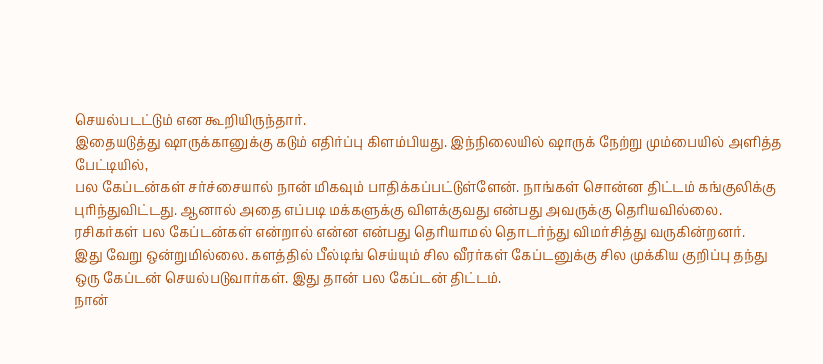செயல்படட்டும் என கூறியிருந்தார்.
இதையடுத்து ஷாருக்கானுக்கு கடும் எதிர்ப்பு கிளம்பியது. இந்நிலையில் ஷாருக் நேற்று மும்பையில் அளித்த பேட்டியில்,
பல கேப்டன்கள் சர்ச்சையால் நான் மிகவும் பாதிக்கப்பட்டுள்ளேன். நாங்கள் சொன்ன திட்டம் கங்குலிக்கு புரிந்துவிட்டது. ஆனால் அதை எப்படி மக்களுக்கு விளக்குவது என்பது அவருக்கு தெரியவில்லை. ரசிகர்கள் பல கேப்டன்கள் என்றால் என்ன என்பது தெரியாமல் தொடர்ந்து விமர்சித்து வருகின்றனர்.
இது வேறு ஒன்றுமில்லை. களத்தில் பீல்டிங் செய்யும் சில வீரர்கள் கேப்டனுக்கு சில முக்கிய குறிப்பு தந்து ஒரு கேப்டன் செயல்படுவார்கள். இது தான் பல கேப்டன் திட்டம்.
நான்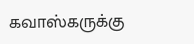கவாஸ்கருக்கு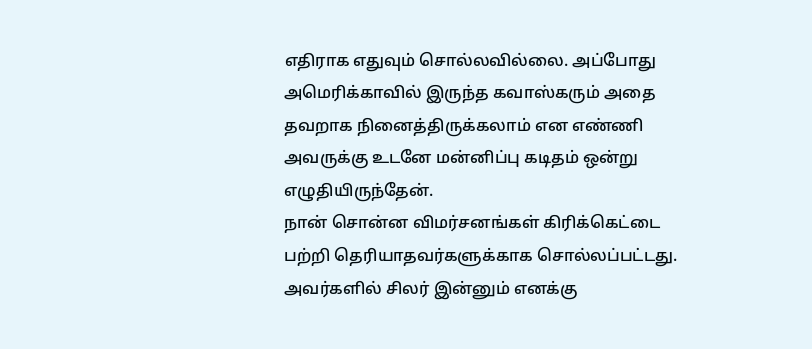எதிராக எதுவும் சொல்லவில்லை. அப்போது அமெரிக்காவில் இருந்த கவாஸ்கரும் அதை தவறாக நினைத்திருக்கலாம் என எண்ணி அவருக்கு உடனே மன்னிப்பு கடிதம் ஒன்று எழுதியிருந்தேன்.
நான் சொன்ன விமர்சனங்கள் கிரிக்கெட்டை பற்றி தெரியாதவர்களுக்காக சொல்லப்பட்டது. அவர்களில் சிலர் இன்னும் எனக்கு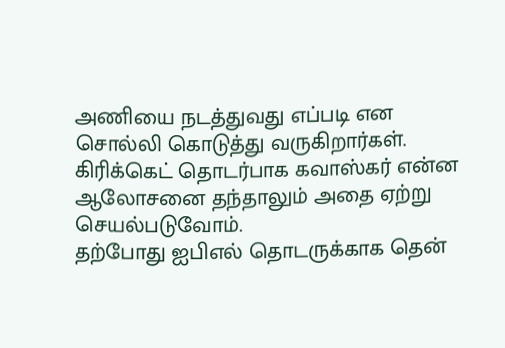அணியை நடத்துவது எப்படி என சொல்லி கொடுத்து வருகிறார்கள். கிரிக்கெட் தொடர்பாக கவாஸ்கர் என்ன ஆலோசனை தந்தாலும் அதை ஏற்று செயல்படுவோம்.
தற்போது ஐபிஎல் தொடருக்காக தென்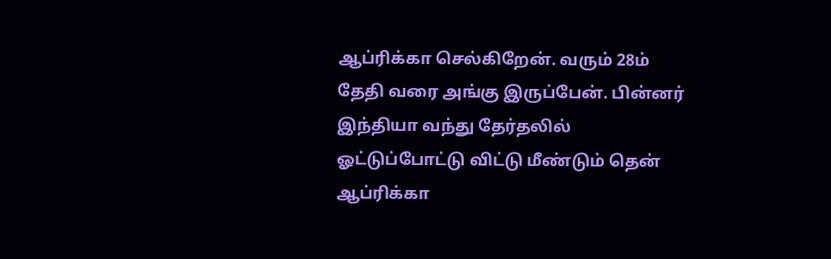ஆப்ரிக்கா செல்கிறேன். வரும் 28ம் தேதி வரை அங்கு இருப்பேன். பின்னர் இந்தியா வந்து தேர்தலில் ஓட்டுப்போட்டு விட்டு மீண்டும் தென் ஆப்ரிக்கா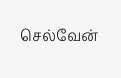செல்வேன்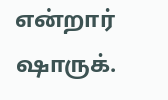என்றார் ஷாருக்.